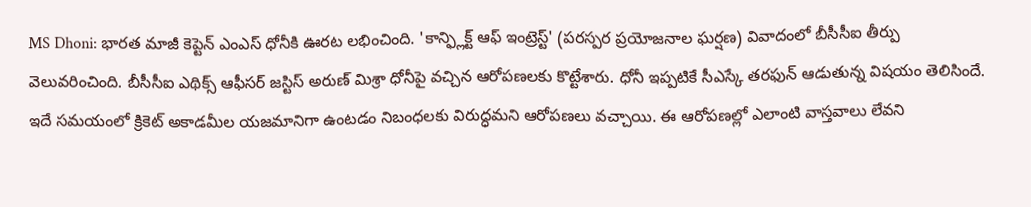MS Dhoni: భారత మాజీ కెప్టెన్ ఎంఎస్ ధోనీకి ఊరట లభించింది. 'కాన్ఫ్లిక్ట్ ఆఫ్ ఇంట్రెస్ట్' (పరస్పర ప్రయోజనాల ఘర్షణ) వివాదంలో బీసీసీఐ తీర్పు వెలువరించింది. బీసీసీఐ ఎథిక్స్ ఆఫీసర్ జస్టిస్ అరుణ్ మిశ్రా ధోనీపై వచ్చిన ఆరోపణలకు కొట్టేశారు. ధోనీ ఇప్పటికే సీఎస్కే తరఫున్ ఆడుతున్న విషయం తెలిసిందే. ఇదే సమయంలో క్రికెట్ అకాడమీల యజమానిగా ఉంటడం నిబంధలకు విరుద్ధమని ఆరోపణలు వచ్చాయి. ఈ ఆరోపణల్లో ఎలాంటి వాస్తవాలు లేవని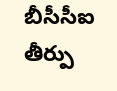బీసీసీఐ తీర్పు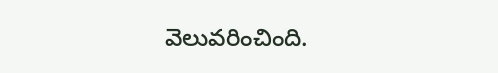వెలువరించింది.